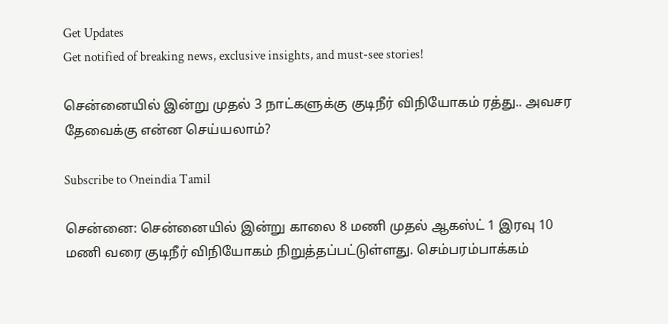Get Updates
Get notified of breaking news, exclusive insights, and must-see stories!

சென்னையில் இன்று முதல் 3 நாட்களுக்கு குடிநீர் விநியோகம் ரத்து.. அவசர தேவைக்கு என்ன செய்யலாம்?

Subscribe to Oneindia Tamil

சென்னை: சென்னையில் இன்று காலை 8 மணி முதல் ஆகஸ்ட் 1 இரவு 10 மணி வரை குடிநீர் விநியோகம் நிறுத்தப்பட்டுள்ளது. செம்பரம்பாக்கம்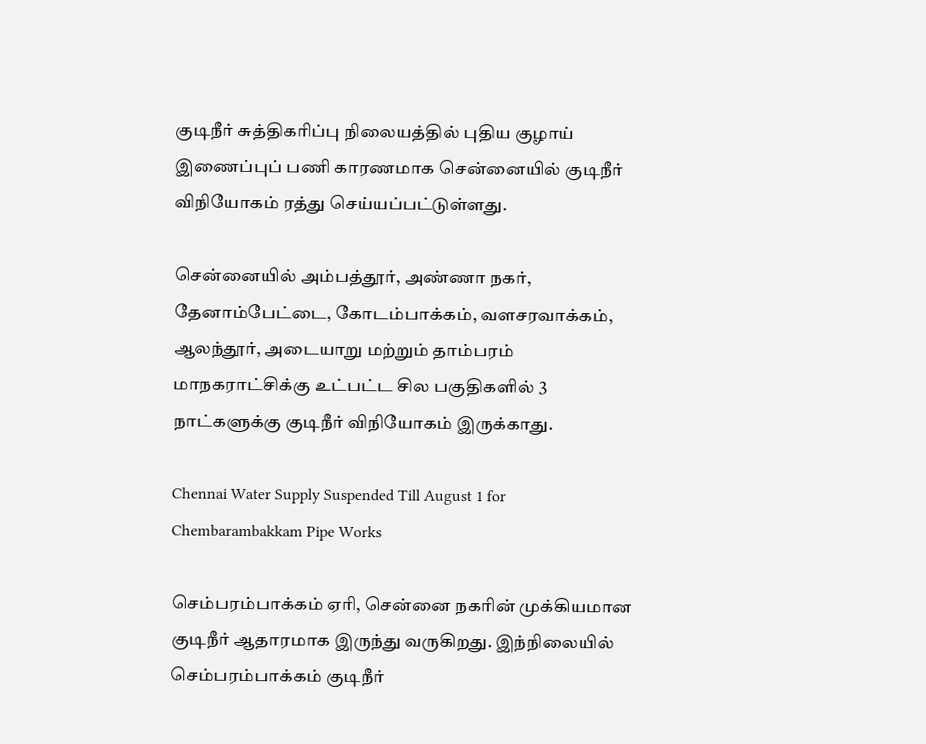குடிநீர் சுத்திகரிப்பு நிலையத்தில் புதிய குழாய் இணைப்புப் பணி காரணமாக சென்னையில் குடிநீர் விநியோகம் ரத்து செய்யப்பட்டுள்ளது.

சென்னையில் அம்பத்தூர், அண்ணா நகர், தேனாம்பேட்டை, கோடம்பாக்கம், வளசரவாக்கம், ஆலந்தூர், அடையாறு மற்றும் தாம்பரம் மாநகராட்சிக்கு உட்பட்ட சில பகுதிகளில் 3 நாட்களுக்கு குடிநீர் விநியோகம் இருக்காது.

Chennai Water Supply Suspended Till August 1 for Chembarambakkam Pipe Works

செம்பரம்பாக்கம் ஏரி, சென்னை நகரின் முக்கியமான குடிநீர் ஆதாரமாக இருந்து வருகிறது. இந்நிலையில் செம்பரம்பாக்கம் குடிநீர்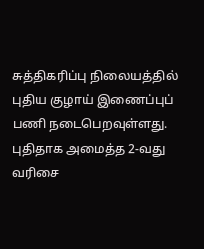சுத்திகரிப்பு நிலையத்தில் புதிய குழாய் இணைப்புப் பணி நடைபெறவுள்ளது. புதிதாக அமைத்த 2-வது வரிசை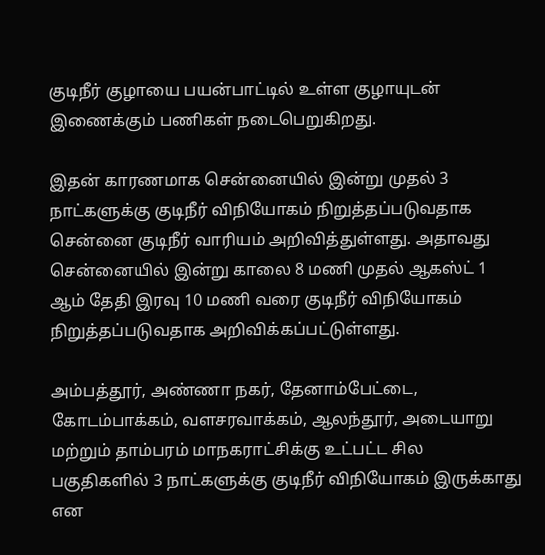குடிநீர் குழாயை பயன்பாட்டில் உள்ள குழாயுடன் இணைக்கும் பணிகள் நடைபெறுகிறது.

இதன் காரணமாக சென்னையில் இன்று முதல் 3 நாட்களுக்கு குடிநீர் விநியோகம் நிறுத்தப்படுவதாக சென்னை குடிநீர் வாரியம் அறிவித்துள்ளது. அதாவது சென்னையில் இன்று காலை 8 மணி முதல் ஆகஸ்ட் 1 ஆம் தேதி இரவு 10 மணி வரை குடிநீர் விநியோகம் நிறுத்தப்படுவதாக அறிவிக்கப்பட்டுள்ளது.

அம்பத்தூர், அண்ணா நகர், தேனாம்பேட்டை, கோடம்பாக்கம், வளசரவாக்கம், ஆலந்தூர், அடையாறு மற்றும் தாம்பரம் மாநகராட்சிக்கு உட்பட்ட சில பகுதிகளில் 3 நாட்களுக்கு குடிநீர் விநியோகம் இருக்காது என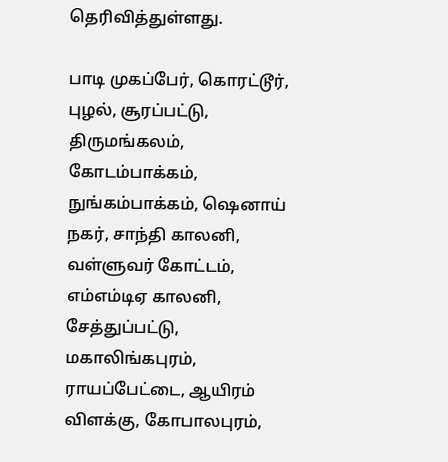தெரிவித்துள்ளது.

பாடி முகப்பேர், கொரட்டூர், புழல், சூரப்பட்டு, திருமங்கலம், கோடம்பாக்கம், நுங்கம்பாக்கம், ஷெனாய் நகர், சாந்தி காலனி, வள்ளுவர் கோட்டம், எம்எம்டிஏ காலனி, சேத்துப்பட்டு, மகாலிங்கபுரம், ராயப்பேட்டை, ஆயிரம் விளக்கு, கோபாலபுரம்,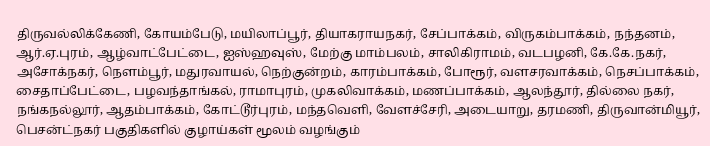திருவல்லிக்கேணி, கோயம்பேடு, மயிலாப்பூர், தியாகராயநகர், சேப்பாக்கம், விருகம்பாக்கம், நந்தனம், ஆர்.ஏ.புரம், ஆழ்வாட்பேட்டை, ஐஸ்ஹவுஸ், மேற்கு மாம்பலம், சாலிகிராமம், வடபழனி, கே.கே.நகர், அசோக்நகர், நெளம்பூர், மதுரவாயல், நெற்குன்றம், காரம்பாக்கம், போரூர், வளசரவாக்கம், நெசப்பாக்கம், சைதாப்பேட்டை, பழவந்தாங்கல், ராமாபுரம், முகலிவாக்கம், மணப்பாக்கம், ஆலந்தூர், தில்லை நகர், நங்கநல்லூர், ஆதம்பாக்கம், கோட்டூர்புரம், மந்தவெளி, வேளச்சேரி, அடையாறு, தரமணி, திருவான்மியூர், பெசன்ட்நகர் பகுதிகளில் குழாய்கள் மூலம் வழங்கும்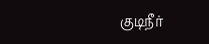குடிநீர்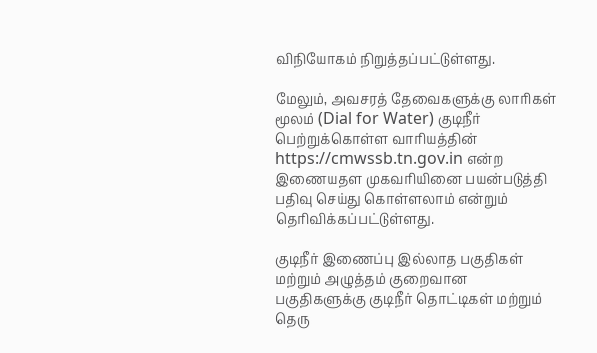விநியோகம் நிறுத்தப்பட்டுள்ளது.

மேலும், அவசரத் தேவைகளுக்கு லாரிகள் மூலம் (Dial for Water) குடிநீர் பெற்றுக்கொள்ள வாரியத்தின் https://cmwssb.tn.gov.in என்ற இணையதள முகவரியினை பயன்படுத்தி பதிவு செய்து கொள்ளலாம் என்றும் தெரிவிக்கப்பட்டுள்ளது.

குடிநீர் இணைப்பு இல்லாத பகுதிகள் மற்றும் அழுத்தம் குறைவான பகுதிகளுக்கு குடிநீர் தொட்டிகள் மற்றும் தெரு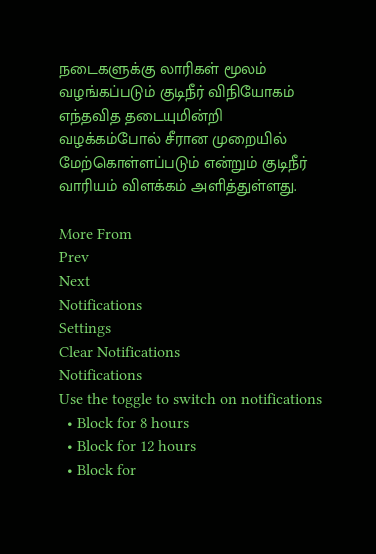நடைகளுக்கு லாரிகள் மூலம் வழங்கப்படும் குடிநீர் விநியோகம் எந்தவித தடையுமின்றி வழக்கம்போல் சீரான முறையில் மேற்கொள்ளப்படும் என்றும் குடிநீர் வாரியம் விளக்கம் அளித்துள்ளது.

More From
Prev
Next
Notifications
Settings
Clear Notifications
Notifications
Use the toggle to switch on notifications
  • Block for 8 hours
  • Block for 12 hours
  • Block for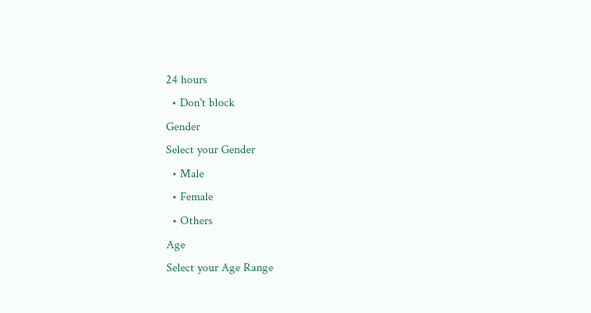24 hours
  • Don't block
Gender
Select your Gender
  • Male
  • Female
  • Others
Age
Select your Age Range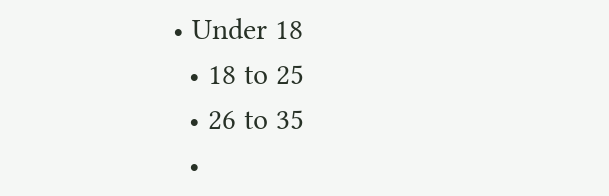• Under 18
  • 18 to 25
  • 26 to 35
  •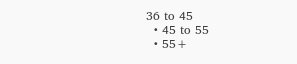36 to 45
  • 45 to 55
  • 55+